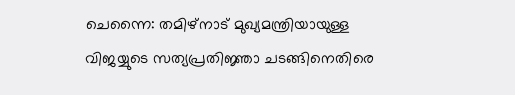ചെന്നൈ: തമിഴ്നാട് മുഖ്യമന്ത്രിയായുള്ള വിജയ്യുടെ സത്യപ്രതിജ്ഞാ ചടങ്ങിനെതിരെ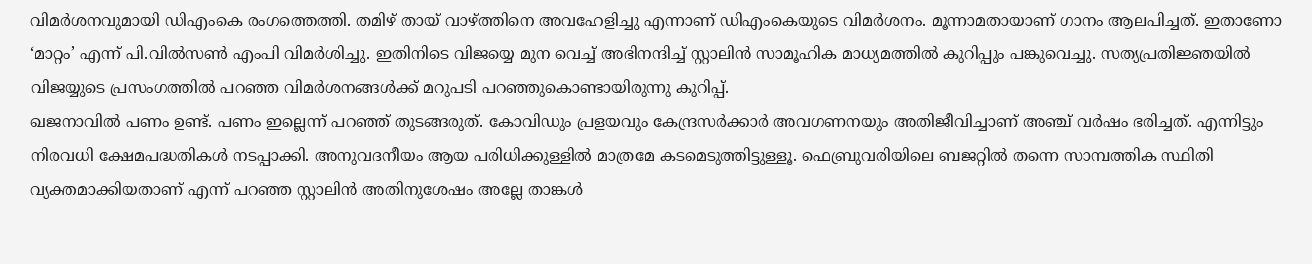വിമർശനവുമായി ഡിഎംകെ രംഗത്തെത്തി. തമിഴ് തായ് വാഴ്ത്തിനെ അവഹേളിച്ചു എന്നാണ് ഡിഎംകെയുടെ വിമർശനം. മൂന്നാമതായാണ് ഗാനം ആലപിച്ചത്. ഇതാണോ ‘മാറ്റം’ എന്ന് പി.വിൽസൺ എംപി വിമർശിച്ചു. ഇതിനിടെ വിജയ്യെ മുന വെച്ച് അഭിനന്ദിച്ച് സ്റ്റാലിൻ സാമൂഹിക മാധ്യമത്തിൽ കുറിപ്പും പങ്കുവെച്ചു. സത്യപ്രതിജ്ഞയിൽ വിജയ്യുടെ പ്രസംഗത്തിൽ പറഞ്ഞ വിമർശനങ്ങൾക്ക് മറുപടി പറഞ്ഞുകൊണ്ടായിരുന്നു കുറിപ്പ്.
ഖജനാവിൽ പണം ഉണ്ട്. പണം ഇല്ലെന്ന് പറഞ്ഞ് തുടങ്ങരുത്. കോവിഡും പ്രളയവും കേന്ദ്രസർക്കാർ അവഗണനയും അതിജീവിച്ചാണ് അഞ്ച് വർഷം ഭരിച്ചത്. എന്നിട്ടും നിരവധി ക്ഷേമപദ്ധതികൾ നടപ്പാക്കി. അനുവദനീയം ആയ പരിധിക്കുള്ളിൽ മാത്രമേ കടമെടുത്തിട്ടുള്ളൂ. ഫെബ്രുവരിയിലെ ബജറ്റിൽ തന്നെ സാമ്പത്തിക സ്ഥിതി വ്യക്തമാക്കിയതാണ് എന്ന് പറഞ്ഞ സ്റ്റാലിൻ അതിനുശേഷം അല്ലേ താങ്കൾ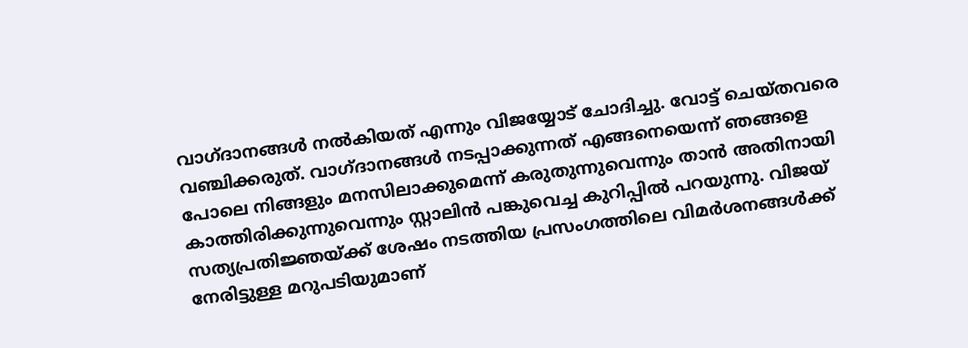വാഗ്ദാനങ്ങൾ നൽകിയത് എന്നും വിജയ്യോട് ചോദിച്ചു. വോട്ട് ചെയ്തവരെ വഞ്ചിക്കരുത്. വാഗ്ദാനങ്ങൾ നടപ്പാക്കുന്നത് എങ്ങനെയെന്ന് ഞങ്ങളെ പോലെ നിങ്ങളും മനസിലാക്കുമെന്ന് കരുതുന്നുവെന്നും താൻ അതിനായി കാത്തിരിക്കുന്നുവെന്നും സ്റ്റാലിൻ പങ്കുവെച്ച കുറിപ്പിൽ പറയുന്നു. വിജയ് സത്യപ്രതിജ്ഞയ്ക്ക് ശേഷം നടത്തിയ പ്രസംഗത്തിലെ വിമർശനങ്ങൾക്ക് നേരിട്ടുള്ള മറുപടിയുമാണ്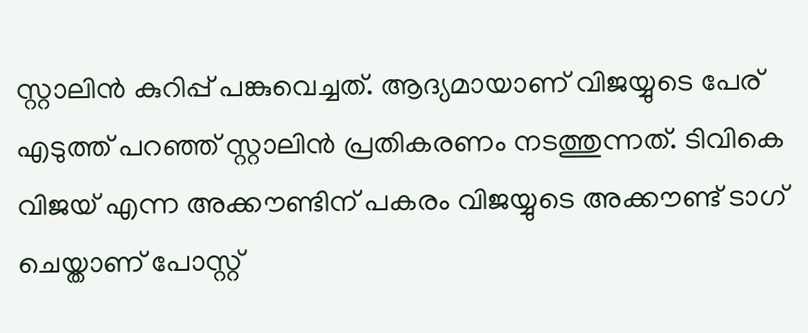സ്റ്റാലിൻ കുറിപ്പ് പങ്കുവെച്ചത്. ആദ്യമായാണ് വിജയ്യുടെ പേര് എടുത്ത് പറഞ്ഞ് സ്റ്റാലിൻ പ്രതികരണം നടത്തുന്നത്. ടിവികെ വിജയ് എന്ന അക്കൗണ്ടിന് പകരം വിജയ്യുടെ അക്കൗണ്ട് ടാഗ് ചെയ്താണ് പോസ്റ്റ്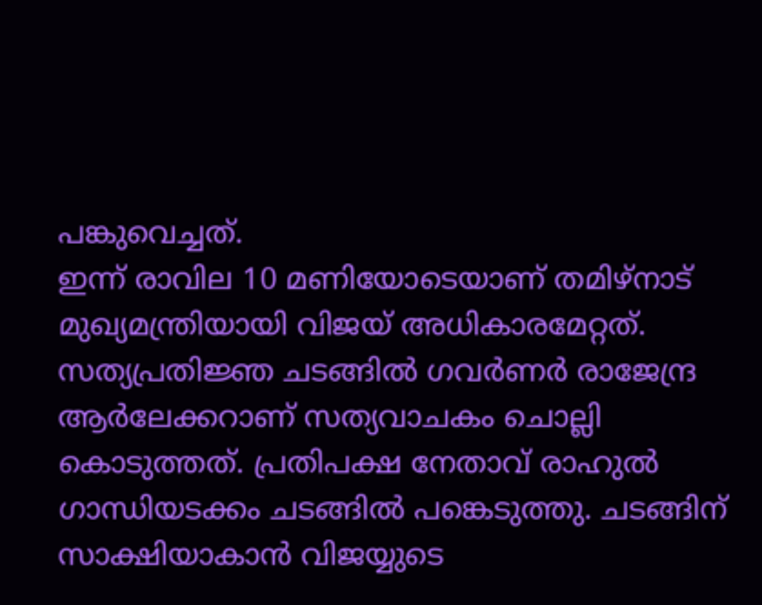പങ്കുവെച്ചത്.
ഇന്ന് രാവില 10 മണിയോടെയാണ് തമിഴ്നാട് മുഖ്യമന്ത്രിയായി വിജയ് അധികാരമേറ്റത്. സത്യപ്രതിജ്ഞ ചടങ്ങിൽ ഗവർണർ രാജേന്ദ്ര ആർലേക്കറാണ് സത്യവാചകം ചൊല്ലി കൊടുത്തത്. പ്രതിപക്ഷ നേതാവ് രാഹുൽ ഗാന്ധിയടക്കം ചടങ്ങിൽ പങ്കെടുത്തു. ചടങ്ങിന് സാക്ഷിയാകാൻ വിജയ്യുടെ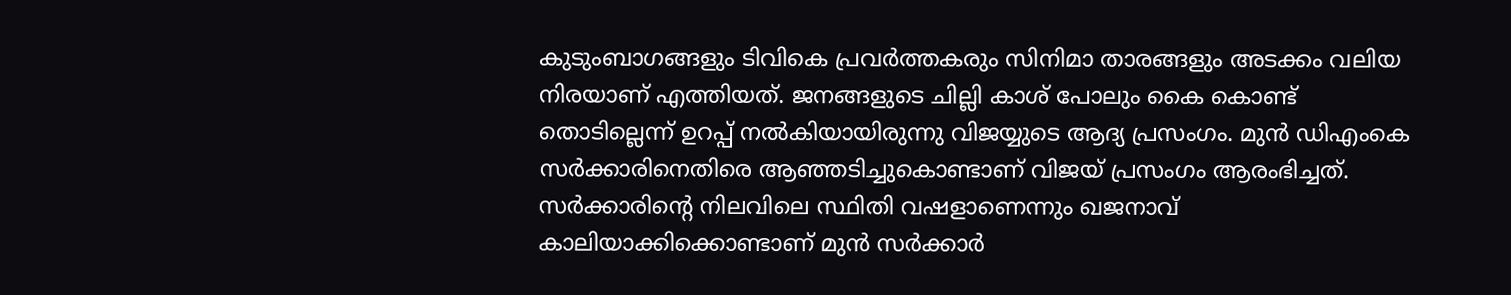കുടുംബാഗങ്ങളും ടിവികെ പ്രവർത്തകരും സിനിമാ താരങ്ങളും അടക്കം വലിയ നിരയാണ് എത്തിയത്. ജനങ്ങളുടെ ചില്ലി കാശ് പോലും കൈ കൊണ്ട് തൊടില്ലെന്ന് ഉറപ്പ് നൽകിയായിരുന്നു വിജയ്യുടെ ആദ്യ പ്രസംഗം. മുൻ ഡിഎംകെ സർക്കാരിനെതിരെ ആഞ്ഞടിച്ചുകൊണ്ടാണ് വിജയ് പ്രസംഗം ആരംഭിച്ചത്. സർക്കാരിൻ്റെ നിലവിലെ സ്ഥിതി വഷളാണെന്നും ഖജനാവ് കാലിയാക്കിക്കൊണ്ടാണ് മുൻ സർക്കാർ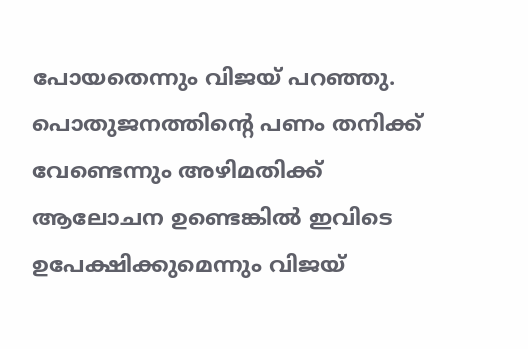പോയതെന്നും വിജയ് പറഞ്ഞു. പൊതുജനത്തിൻ്റെ പണം തനിക്ക് വേണ്ടെന്നും അഴിമതിക്ക് ആലോചന ഉണ്ടെങ്കിൽ ഇവിടെ ഉപേക്ഷിക്കുമെന്നും വിജയ്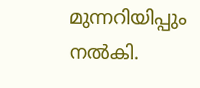മുന്നറിയിപ്പും നൽകി.